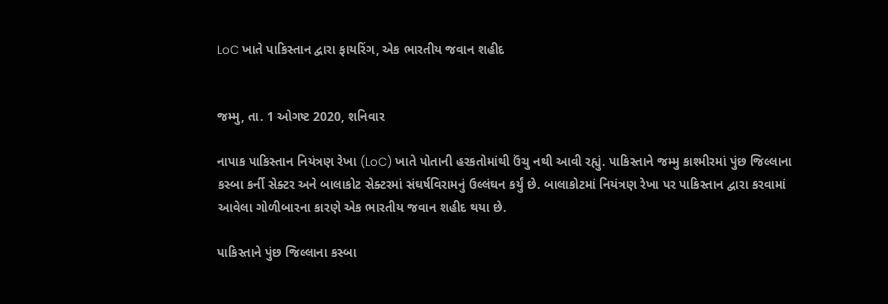LoC ખાતે પાકિસ્તાન દ્વારા ફાયરિંગ, એક ભારતીય જવાન શહીદ


જમ્મુ, તા. 1 ઓગષ્ટ 2020, શનિવાર

નાપાક પાકિસ્તાન નિયંત્રણ રેખા (LoC) ખાતે પોતાની હરકતોમાંથી ઉંચુ નથી આવી રહ્યું. પાકિસ્તાને જમ્મુ કાશ્મીરમાં પુંછ જિલ્લાના કસ્બા કર્ની સેક્ટર અને બાલાકોટ સેક્ટરમાં સંઘર્ષવિરામનું ઉલ્લંઘન કર્યું છે. બાલાકોટમાં નિયંત્રણ રેખા પર પાકિસ્તાન દ્વારા કરવામાં આવેલા ગોળીબારના કારણે એક ભારતીય જવાન શહીદ થયા છે.

પાકિસ્તાને પુંછ જિલ્લાના કસ્બા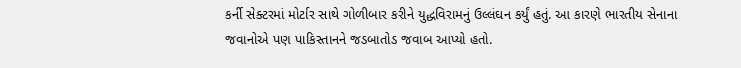કર્ની સેક્ટરમાં મોર્ટાર સાથે ગોળીબાર કરીને યુદ્ધવિરામનું ઉલ્લંઘન કર્યું હતું. આ કારણે ભારતીય સેનાના જવાનોએ પણ પાકિસ્તાનને જડબાતોડ જવાબ આપ્યો હતો.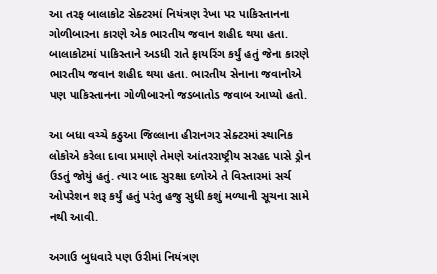આ તરફ બાલાકોટ સેક્ટરમાં નિયંત્રણ રેખા પર પાકિસ્તાનના ગોળીબારના કારણે એક ભારતીય જવાન શહીદ થયા હતા. બાલાકોટમાં પાકિસ્તાને અડધી રાતે ફાયરિંગ કર્યું હતું જેના કારણે ભારતીય જવાન શહીદ થયા હતા. ભારતીય સેનાના જવાનોએ પણ પાકિસ્તાનના ગોળીબારનો જડબાતોડ જવાબ આપ્યો હતો.

આ બધા વચ્ચે કઠુઆ જિલ્લાના હીરાનગર સેક્ટરમાં સ્થાનિક લોકોએ કરેલા દાવા પ્રમાણે તેમણે આંતરરાષ્ટ્રીય સરહદ પાસે ડ્રોન ઉડતું જોયું હતું. ત્યાર બાદ સુરક્ષા દળોએ તે વિસ્તારમાં સર્ચ ઓપરેશન શરૂ કર્યું હતું પરંતુ હજુ સુધી કશું મળ્યાની સૂચના સામે નથી આવી.

અગાઉ બુધવારે પણ ઉરીમાં નિયંત્રણ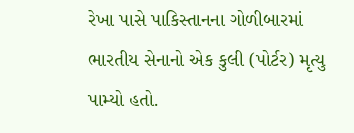રેખા પાસે પાકિસ્તાનના ગોળીબારમાં ભારતીય સેનાનો એક કુલી (પોર્ટર) મૃત્યુ પામ્યો હતો.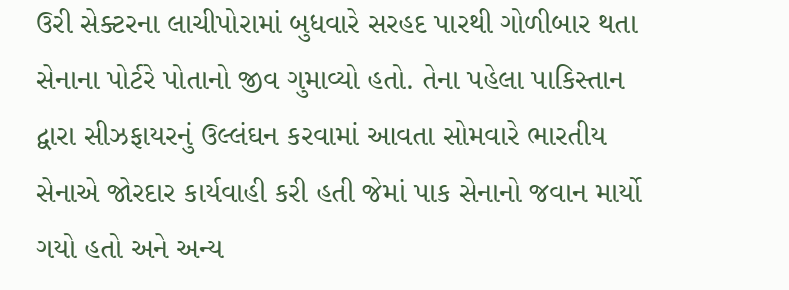ઉરી સેક્ટરના લાચીપોરામાં બુધવારે સરહદ પારથી ગોળીબાર થતા સેનાના પોર્ટરે પોતાનો જીવ ગુમાવ્યો હતો. તેના પહેલા પાકિસ્તાન દ્વારા સીઝફાયરનું ઉલ્લંઘન કરવામાં આવતા સોમવારે ભારતીય સેનાએ જોરદાર કાર્યવાહી કરી હતી જેમાં પાક સેનાનો જવાન માર્યો ગયો હતો અને અન્ય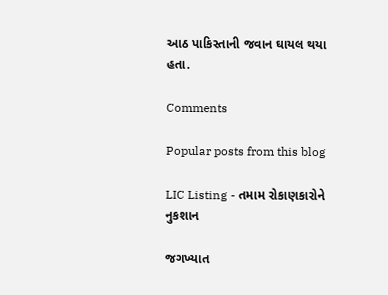આઠ પાકિસ્તાની જવાન ઘાયલ થયા હતા.

Comments

Popular posts from this blog

LIC Listing - તમામ રોકાણકારોને નુકશાન

જગખ્યાત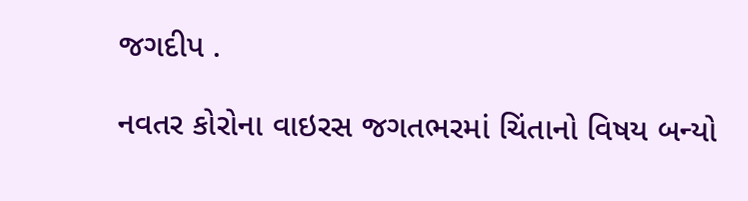જગદીપ .

નવતર કોરોના વાઇરસ જગતભરમાં ચિંતાનો વિષય બન્યો